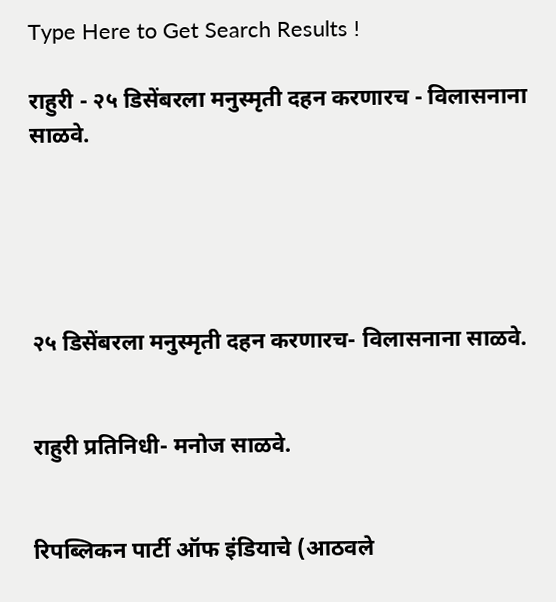Type Here to Get Search Results !

राहुरी - २५ डिसेंबरला मनुस्मृती दहन करणारच - विलासनाना साळवे.





२५ डिसेंबरला मनुस्मृती दहन करणारच- विलासनाना साळवे.


राहुरी प्रतिनिधी- मनोज साळवे.


रिपब्लिकन पार्टी ऑफ इंडियाचे (आठवले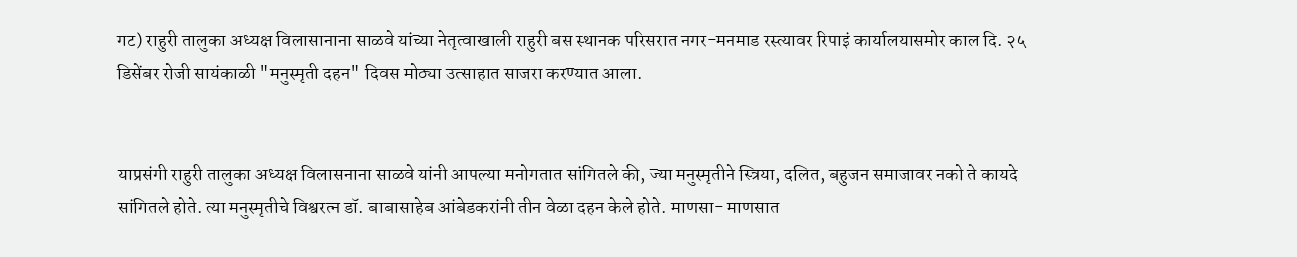गट) राहुरी तालुका अध्यक्ष विलासानाना साळवे यांच्या नेतृत्वाखाली राहुरी बस स्थानक परिसरात नगर-मनमाड रस्त्यावर रिपाइं कार्यालयासमोर काल दि. २५ डिसेंबर रोजी सायंकाळी "मनुस्मृती दहन" दिवस मोठ्या उत्साहात साजरा करण्यात आला.


याप्रसंगी राहुरी तालुका अध्यक्ष विलासनाना साळवे यांनी आपल्या मनोगतात सांगितले की, ज्या मनुस्मृतीने स्त्रिया, दलित, बहुजन समाजावर नको ते कायदे सांगितले होते. त्या मनुस्मृतीचे विश्वरत्न डॉ. बाबासाहेब आंबेडकरांनी तीन वेळा दहन केले होते. माणसा- माणसात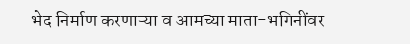भेद निर्माण करणाऱ्या व आमच्या माता-भगिनींवर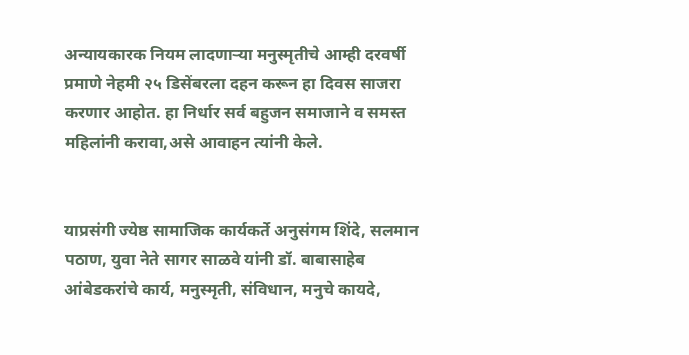अन्यायकारक नियम लादणाऱ्या मनुस्मृतीचे आम्ही दरवर्षी प्रमाणे नेहमी २५ डिसेंबरला दहन करून हा दिवस साजरा करणार आहोत. हा निर्धार सर्व बहुजन समाजाने व समस्त महिलांनी करावा,असे आवाहन त्यांनी केले.


याप्रसंगी ज्येष्ठ सामाजिक कार्यकर्ते अनुसंगम शिंदे, सलमान पठाण, युवा नेते सागर साळवे यांनी डॉ. बाबासाहेब आंबेडकरांचे कार्य, मनुस्मृती, संविधान, मनुचे कायदे,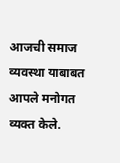आजची समाज व्यवस्था याबाबत आपले मनोगत व्यक्त केले.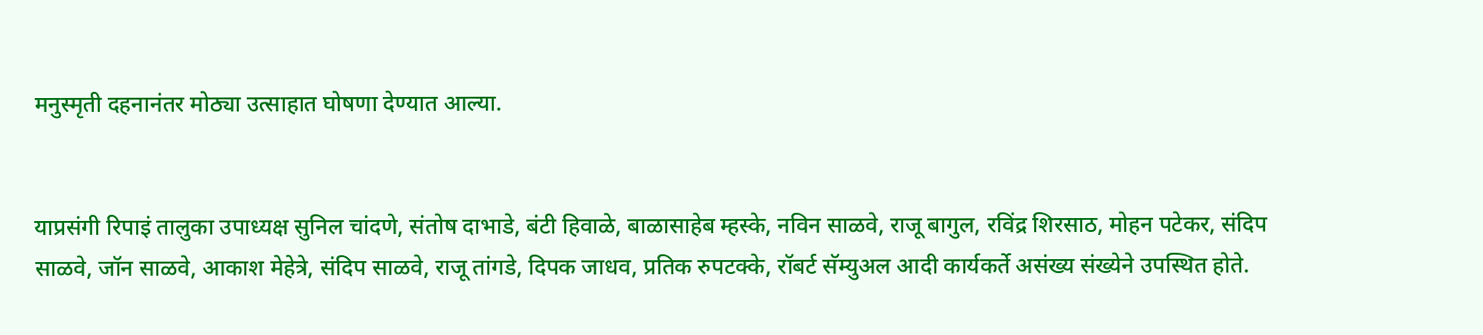मनुस्मृती दहनानंतर मोठ्या उत्साहात घोषणा देण्यात आल्या.


याप्रसंगी रिपाइं तालुका उपाध्यक्ष सुनिल चांदणे, संतोष दाभाडे, बंटी हिवाळे, बाळासाहेब म्हस्के, नविन साळवे, राजू बागुल, रविंद्र शिरसाठ, मोहन पटेकर, संदिप साळवे, जॉन साळवे, आकाश मेहेत्रे, संदिप साळवे, राजू तांगडे, दिपक जाधव, प्रतिक रुपटक्के, रॉबर्ट सॅम्युअल आदी कार्यकर्ते असंख्य संख्येने उपस्थित होते.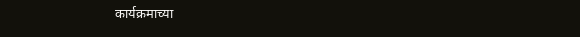कार्यक्रमाच्या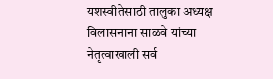यशस्वीतेसाठी तालुका अध्यक्ष विलासनाना साळवे यांच्या नेतृत्वाखाली सर्व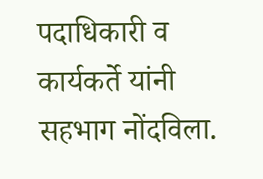पदाधिकारी व कार्यकर्ते यांनी सहभाग नोंदविला.